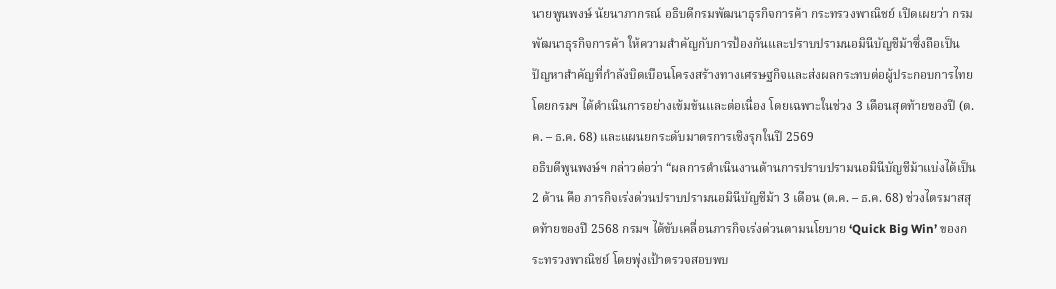นายพูนพงษ์ นัยนาภากรณ์ อธิบดีกรมพัฒนาธุรกิจการค้า กระทรวงพาณิชย์ เปิดเผยว่า กรมพัฒนาธุรกิจการค้า ให้ความสำคัญกับการป้องกันและปราบปรามนอมินีบัญชีม้าซึ่งถือเป็นปัญหาสำคัญที่กำลังบิดเบือนโครงสร้างทางเศรษฐกิจและส่งผลกระทบต่อผู้ประกอบการไทย โดยกรมฯ ได้ดำเนินการอย่างเข้มข้นและต่อเนื่อง โดยเฉพาะในช่วง 3 เดือนสุดท้ายของปี (ต.ค. – ธ.ค. 68) และแผนยกระดับมาตรการเชิงรุกในปี 2569
อธิบดีพูนพงษ์ฯ กล่าวต่อว่า “ผลการดำเนินงานด้านการปราบปรามนอมินีบัญชีม้าแบ่งได้เป็น 2 ด้าน คือ ภารกิจเร่งด่วนปราบปรามนอมินีบัญชีม้า 3 เดือน (ต.ค. – ธ.ค. 68) ช่วงไตรมาสสุดท้ายของปี 2568 กรมฯ ได้ขับเคลื่อนภารกิจเร่งด่วนตามนโยบาย ‘Quick Big Win’ ของกระทรวงพาณิชย์ โดยพุ่งเป้าตรวจสอบพบ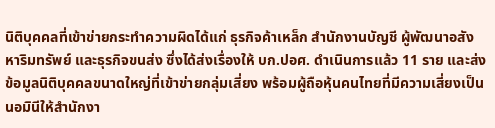นิติบุคคลที่เข้าข่ายกระทำความผิดได้แก่ ธุรกิจค้าเหล็ก สำนักงานบัญชี ผู้พัฒนาอสังหาริมทรัพย์ และธุรกิจขนส่ง ซึ่งได้ส่งเรื่องให้ บก.ปอศ. ดำเนินการแล้ว 11 ราย และส่งข้อมูลนิติบุคคลขนาดใหญ่ที่เข้าข่ายกลุ่มเสี่ยง พร้อมผู้ถือหุ้นคนไทยที่มีความเสี่ยงเป็นนอมินีให้สำนักงา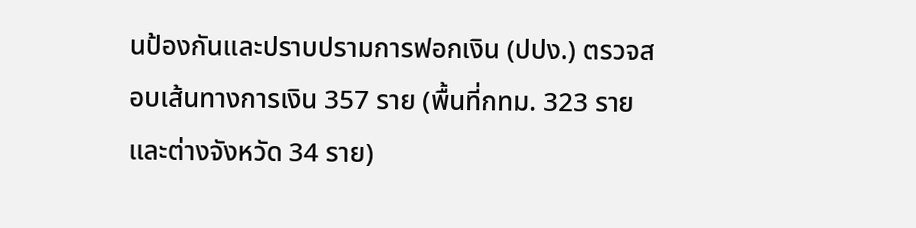นป้องกันและปราบปรามการฟอกเงิน (ปปง.) ตรวจสอบเส้นทางการเงิน 357 ราย (พื้นที่กทม. 323 ราย และต่างจังหวัด 34 ราย)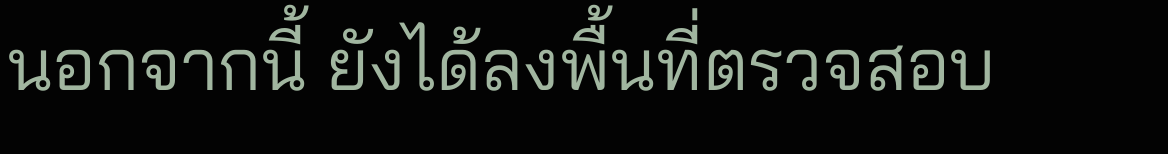นอกจากนี้ ยังได้ลงพื้นที่ตรวจสอบ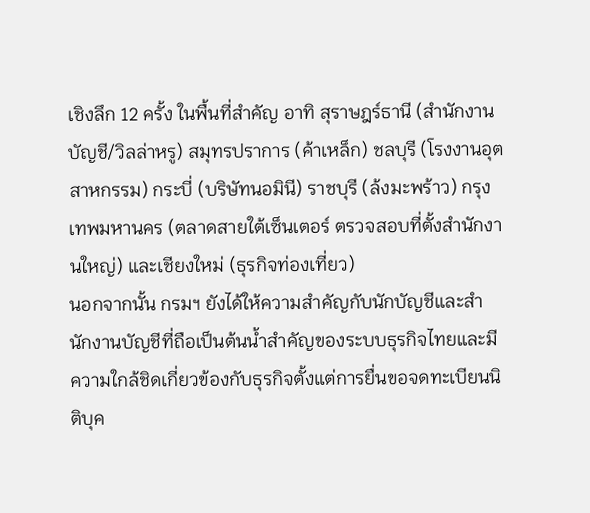เชิงลึก 12 ครั้ง ในพื้นที่สำคัญ อาทิ สุราษฎร์ธานี (สำนักงานบัญชี/วิลล่าหรู) สมุทรปราการ (ค้าเหล็ก) ชลบุรี (โรงงานอุตสาหกรรม) กระบี่ (บริษัทนอมินี) ราชบุรี (ล้งมะพร้าว) กรุงเทพมหานคร (ตลาดสายใต้เซ็นเตอร์ ตรวจสอบที่ตั้งสำนักงานใหญ่) และเชียงใหม่ (ธุรกิจท่องเที่ยว)
นอกจากนั้น กรมฯ ยังได้ให้ความสำคัญกับนักบัญชีและสำนักงานบัญชีที่ถือเป็นต้นน้ำสำคัญของระบบธุรกิจไทยและมีความใกล้ชิดเกี่ยวข้องกับธุรกิจตั้งแต่การยื่นขอจดทะเบียนนิติบุค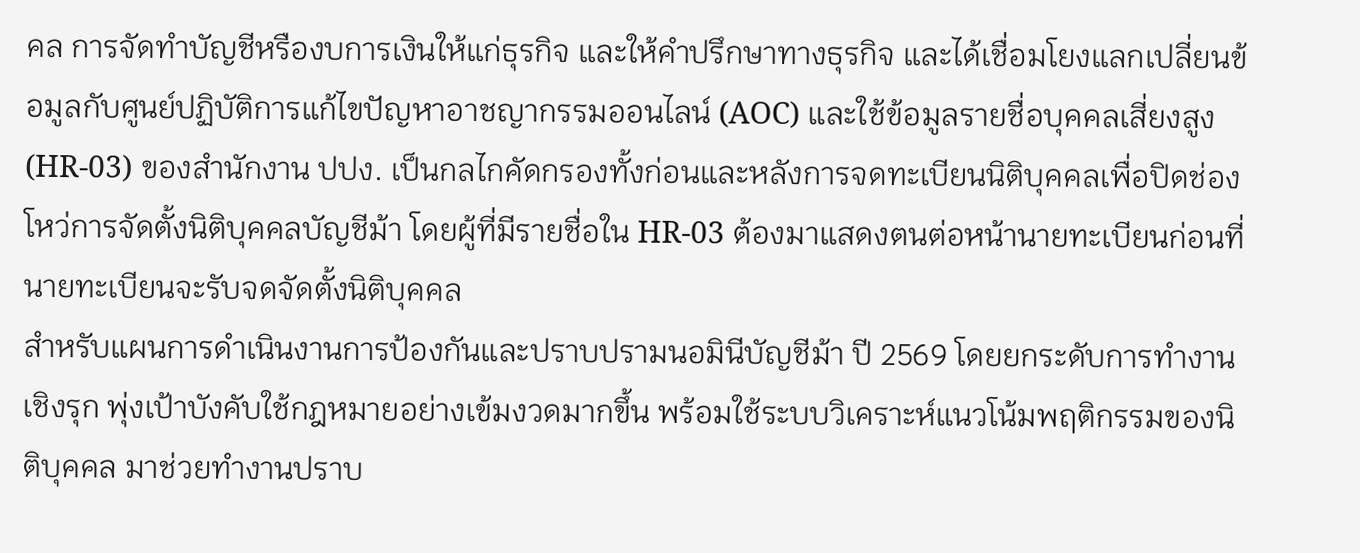คล การจัดทำบัญชีหรืองบการเงินให้แก่ธุรกิจ และให้คำปรึกษาทางธุรกิจ และได้เชื่อมโยงแลกเปลี่ยนข้อมูลกับศูนย์ปฏิบัติการแก้ไขปัญหาอาชญากรรมออนไลน์ (AOC) และใช้ข้อมูลรายชื่อบุคคลเสี่ยงสูง (HR-03) ของสำนักงาน ปปง. เป็นกลไกคัดกรองทั้งก่อนและหลังการจดทะเบียนนิติบุคคลเพื่อปิดช่องโหว่การจัดตั้งนิติบุคคลบัญชีม้า โดยผู้ที่มีรายชื่อใน HR-03 ต้องมาแสดงตนต่อหน้านายทะเบียนก่อนที่นายทะเบียนจะรับจดจัดตั้งนิติบุคคล
สำหรับแผนการดำเนินงานการป้องกันและปราบปรามนอมินีบัญชีม้า ปี 2569 โดยยกระดับการทำงานเชิงรุก พุ่งเป้าบังคับใช้กฎหมายอย่างเข้มงวดมากขึ้น พร้อมใช้ระบบวิเคราะห์แนวโน้มพฤติกรรมของนิติบุคคล มาช่วยทำงานปราบ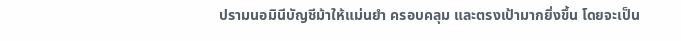ปรามนอมินีบัญชีม้าให้แม่นยำ ครอบคลุม และตรงเป้ามากยิ่งขึ้น โดยจะเป็น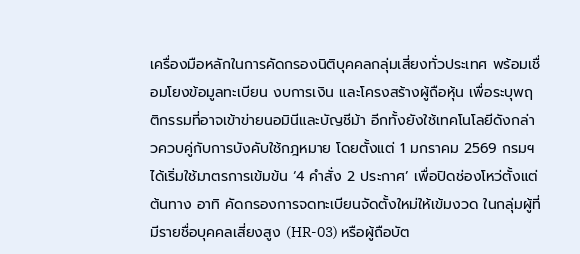เครื่องมือหลักในการคัดกรองนิติบุคคลกลุ่มเสี่ยงทั่วประเทศ พร้อมเชื่อมโยงข้อมูลทะเบียน งบการเงิน และโครงสร้างผู้ถือหุ้น เพื่อระบุพฤติกรรมที่อาจเข้าข่ายนอมินีและบัญชีม้า อีกทั้งยังใช้เทคโนโลยีดังกล่าวควบคู่กับการบังคับใช้กฎหมาย โดยตั้งแต่ 1 มกราคม 2569 กรมฯ ได้เริ่มใช้มาตรการเข้มข้น ‘4 คำสั่ง 2 ประกาศ’ เพื่อปิดช่องโหว่ตั้งแต่ต้นทาง อาทิ คัดกรองการจดทะเบียนจัดตั้งใหม่ให้เข้มงวด ในกลุ่มผู้ที่มีรายชื่อบุคคลเสี่ยงสูง (HR-03) หรือผู้ถือบัต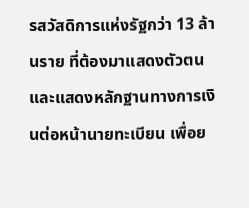รสวัสดิการแห่งรัฐกว่า 13 ล้านราย ที่ต้องมาแสดงตัวตนและแสดงหลักฐานทางการเงินต่อหน้านายทะเบียน เพื่อย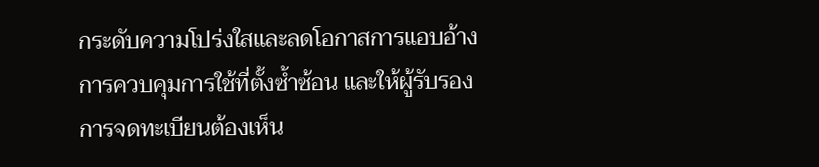กระดับความโปร่งใสและลดโอกาสการแอบอ้าง การควบคุมการใช้ที่ตั้งซ้ำซ้อน และให้ผู้รับรองการจดทะเบียนต้องเห็น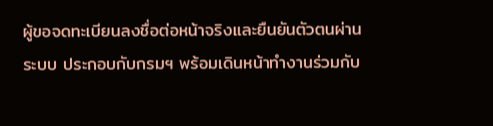ผู้ขอจดทะเบียนลงชื่อต่อหน้าจริงและยืนยันตัวตนผ่านระบบ ประกอบกับกรมฯ พร้อมเดินหน้าทำงานร่วมกับ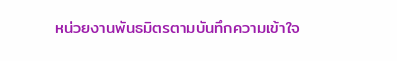หน่วยงานพันธมิตรตามบันทึกความเข้าใจ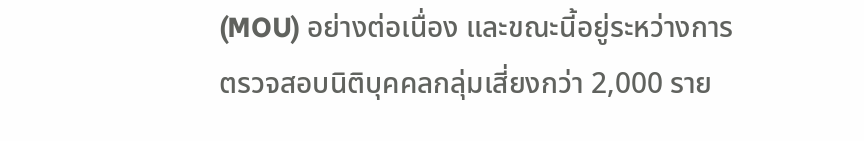(MOU) อย่างต่อเนื่อง และขณะนี้อยู่ระหว่างการตรวจสอบนิติบุคคลกลุ่มเสี่ยงกว่า 2,000 ราย